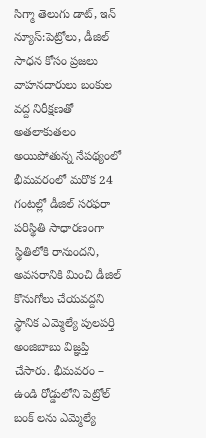సిగ్మా తెలుగు డాట్, ఇన్ న్యూస్:పెట్రోలు, డీజిల్ సాధన కోసం ప్రజలు వాహనదారులు బంకుల వద్ద నిరీక్షణతో అతలాకుతలం అయిపోతున్న నేపథ్యంలో భీమవరంలో మరొక 24 గంటల్లో డీజిల్ సరఫరా పరిస్థితి సాధారణంగా స్థితిలోకి రానుందని, అవసరానికి మించి డీజిల్ కొనుగోలు చేయవద్దని స్థానిక ఎమ్మెల్యే పులపర్తి అంజిబాబు విజ్ఞప్తి చేసారు. భీమవరం – ఉండి రోడ్డులోని పెట్రోల్ బంక్‌ లను ఎమ్మెల్యే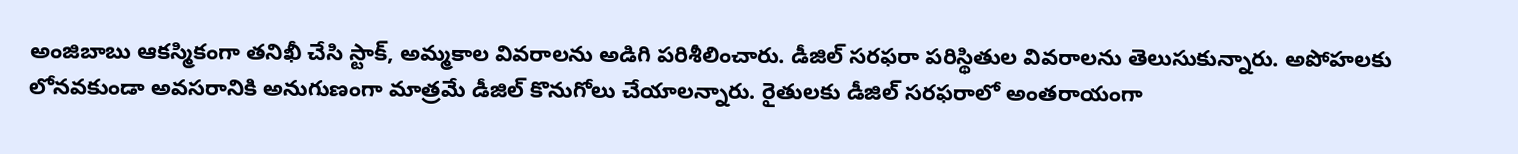అంజిబాబు ఆకస్మికంగా తనిఖీ చేసి స్టాక్, అమ్మకాల వివరాలను అడిగి పరిశీలించారు. డీజిల్ సరఫరా పరిస్థితుల వివరాలను తెలుసుకున్నారు. అపోహలకు లోనవకుండా అవసరానికి అనుగుణంగా మాత్రమే డీజిల్ కొనుగోలు చేయాలన్నారు. రైతులకు డీజిల్ సరఫరాలో అంతరాయంగా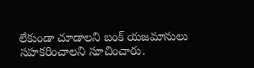లేకుండా చూడాలని బంక్ యజమానులు సహకరించాలని సూచించారు.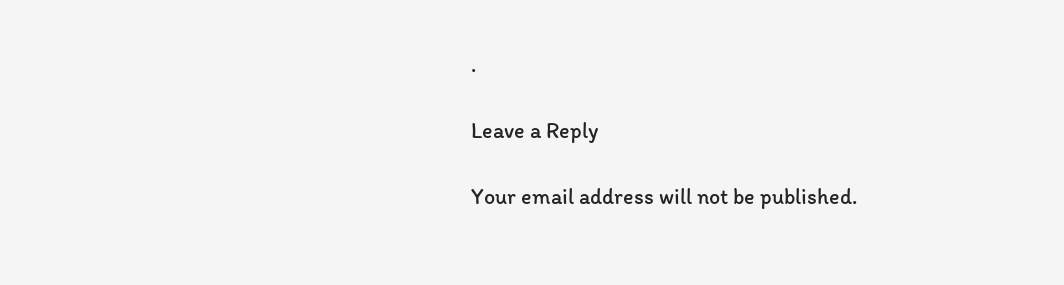.

Leave a Reply

Your email address will not be published.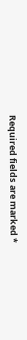Required fields are marked *